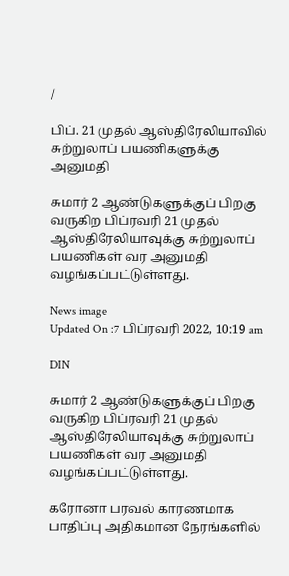/

பிப். 21 முதல் ஆஸ்திரேலியாவில் சுற்றுலாப் பயணிகளுக்கு அனுமதி

சுமார் 2 ஆண்டுகளுக்குப் பிறகு வருகிற பிப்ரவரி 21 முதல் ஆஸ்திரேலியாவுக்கு சுற்றுலாப் பயணிகள் வர அனுமதி வழங்கப்பட்டுள்ளது.

News image
Updated On :7 பிப்ரவரி 2022, 10:19 am

DIN

சுமார் 2 ஆண்டுகளுக்குப் பிறகு வருகிற பிப்ரவரி 21 முதல் ஆஸ்திரேலியாவுக்கு சுற்றுலாப் பயணிகள் வர அனுமதி வழங்கப்பட்டுள்ளது.

கரோனா பரவல் காரணமாக பாதிப்பு அதிகமான நேரங்களில்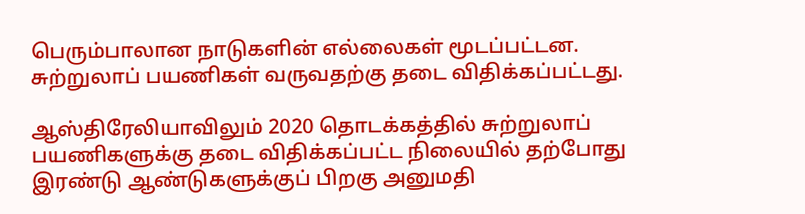பெரும்பாலான நாடுகளின் எல்லைகள் மூடப்பட்டன. சுற்றுலாப் பயணிகள் வருவதற்கு தடை விதிக்கப்பட்டது.

ஆஸ்திரேலியாவிலும் 2020 தொடக்கத்தில் சுற்றுலாப் பயணிகளுக்கு தடை விதிக்கப்பட்ட நிலையில் தற்போது இரண்டு ஆண்டுகளுக்குப் பிறகு அனுமதி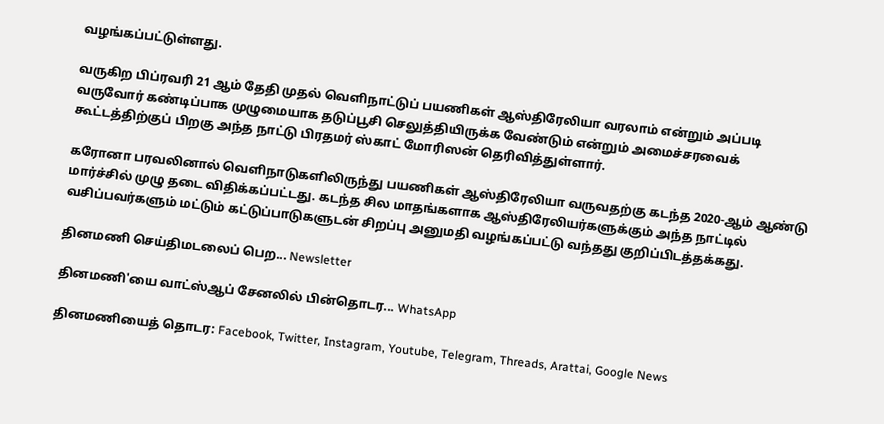வழங்கப்பட்டுள்ளது.

வருகிற பிப்ரவரி 21 ஆம் தேதி முதல் வெளிநாட்டுப் பயணிகள் ஆஸ்திரேலியா வரலாம் என்றும் அப்படி வருவோர் கண்டிப்பாக முழுமையாக தடுப்பூசி செலுத்தியிருக்க வேண்டும் என்றும் அமைச்சரவைக் கூட்டத்திற்குப் பிறகு அந்த நாட்டு பிரதமர் ஸ்காட் மோரிஸன் தெரிவித்துள்ளார்.

கரோனா பரவலினால் வெளிநாடுகளிலிருந்து பயணிகள் ஆஸ்திரேலியா வருவதற்கு கடந்த 2020-ஆம் ஆண்டு மார்ச்சில் முழு தடை விதிக்கப்பட்டது. கடந்த சில மாதங்களாக ஆஸ்திரேலியர்களுக்கும் அந்த நாட்டில் வசிப்பவர்களும் மட்டும் கட்டுப்பாடுகளுடன் சிறப்பு அனுமதி வழங்கப்பட்டு வந்தது குறிப்பிடத்தக்கது.

தினமணி செய்திமடலைப் பெற... Newsletter

தினமணி'யை வாட்ஸ்ஆப் சேனலில் பின்தொடர... WhatsApp

தினமணியைத் தொடர: Facebook, Twitter, Instagram, Youtube, Telegram, Threads, Arattai, Google News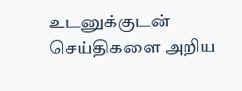உடனுக்குடன் செய்திகளை அறிய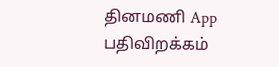தினமணி App பதிவிறக்கம்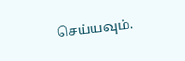செய்யவும்.